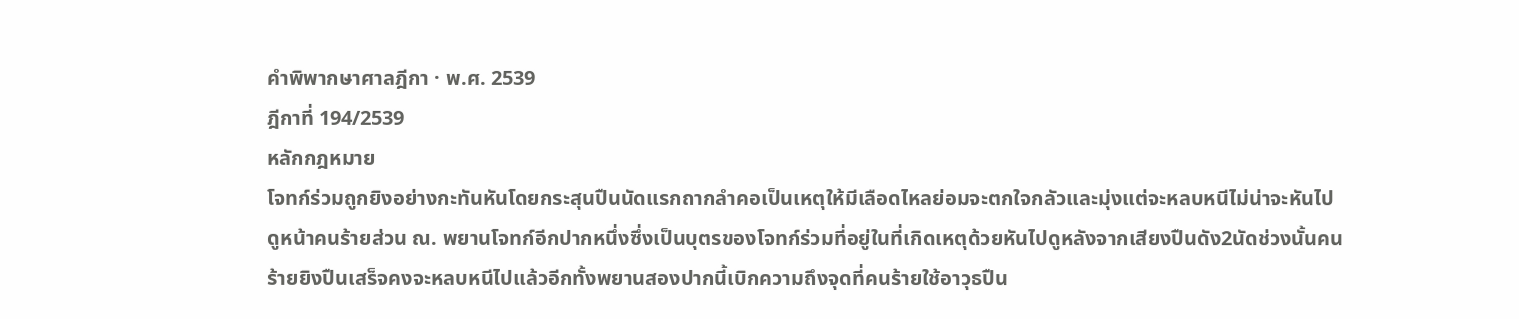คำพิพากษาศาลฎีกา · พ.ศ. 2539
ฎีกาที่ 194/2539
หลักกฎหมาย
โจทก์ร่วมถูกยิงอย่างกะทันหันโดยกระสุนปืนนัดแรกถากลำคอเป็นเหตุให้มีเลือดไหลย่อมจะตกใจกลัวและมุ่งแต่จะหลบหนีไม่น่าจะหันไปดูหน้าคนร้ายส่วน ณ. พยานโจทก์อีกปากหนึ่งซึ่งเป็นบุตรของโจทก์ร่วมที่อยู่ในที่เกิดเหตุด้วยหันไปดูหลังจากเสียงปืนดัง2นัดช่วงนั้นคนร้ายยิงปืนเสร็จคงจะหลบหนีไปแล้วอีกทั้งพยานสองปากนี้เบิกความถึงจุดที่คนร้ายใช้อาวุธปืน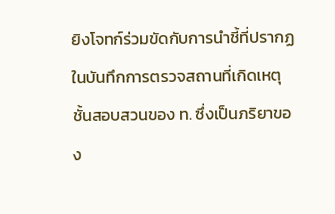ยิงโจทก์ร่วมขัดกับการนำชี้ที่ปรากฏในบันทึกการตรวจสถานที่เกิดเหตุชั้นสอบสวนของ ท. ซึ่งเป็นภริยาของ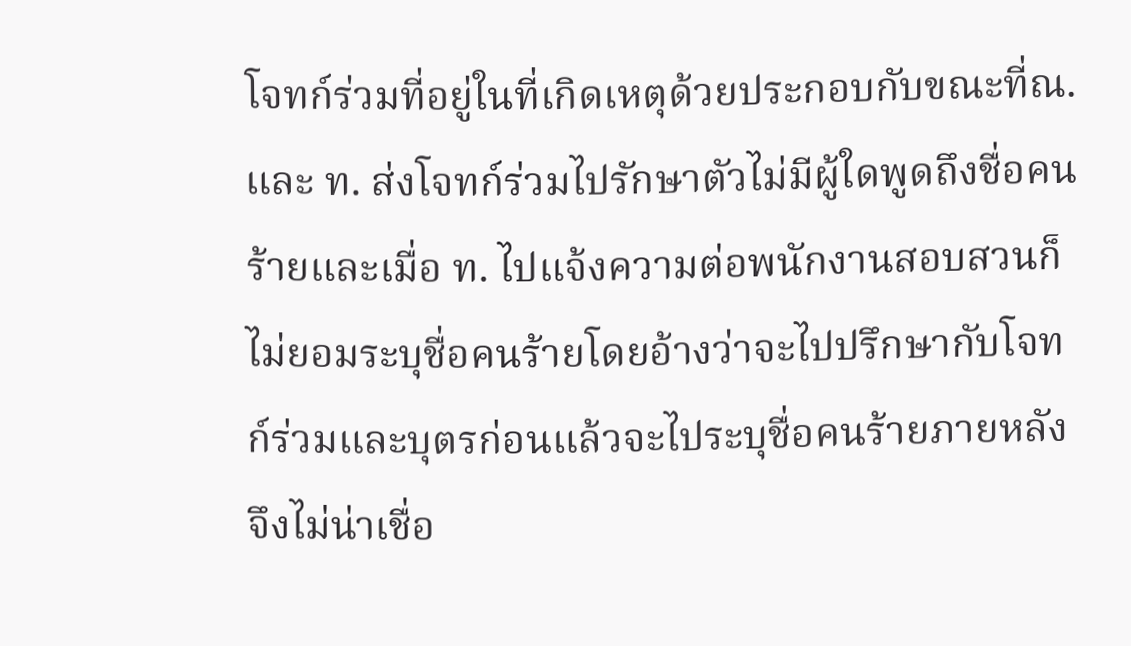โจทก์ร่วมที่อยู่ในที่เกิดเหตุด้วยประกอบกับขณะที่ณ. และ ท. ส่งโจทก์ร่วมไปรักษาตัวไม่มีผู้ใดพูดถึงชื่อคนร้ายและเมื่อ ท. ไปแจ้งความต่อพนักงานสอบสวนก็ไม่ยอมระบุชื่อคนร้ายโดยอ้างว่าจะไปปรึกษากับโจทก์ร่วมและบุตรก่อนแล้วจะไประบุชื่อคนร้ายภายหลังจึงไม่น่าเชื่อ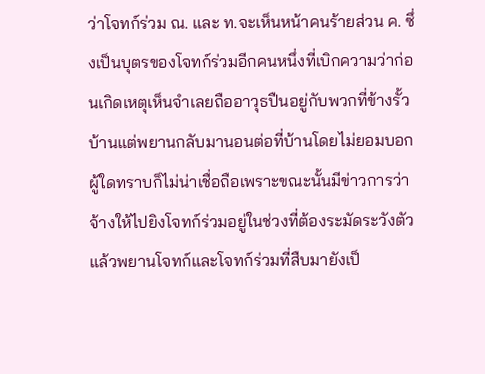ว่าโจทก์ร่วม ณ. และ ท.จะเห็นหน้าคนร้ายส่วน ค. ซึ่งเป็นบุตรของโจทก์ร่วมอีกคนหนึ่งที่เบิกความว่าก่อนเกิดเหตุเห็นจำเลยถืออาวุธปืนอยู่กับพวกที่ข้างรั้วบ้านแต่พยานกลับมานอนต่อที่บ้านโดยไม่ยอมบอกผู้ใดทราบก็ไม่น่าเชื่อถือเพราะขณะนั้นมีข่าวการว่าจ้างให้ไปยิงโจทก์ร่วมอยู่ในช่วงที่ต้องระมัดระวังตัวแล้วพยานโจทก์และโจทก์ร่วมที่สืบมายังเป็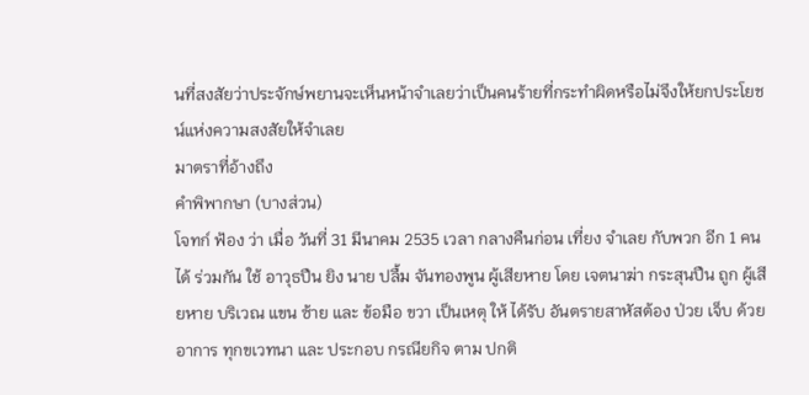นที่สงสัยว่าประจักษ์พยานจะเห็นหน้าจำเลยว่าเป็นคนร้ายที่กระทำผิดหรือไม่จึงให้ยกประโยชน์แห่งความสงสัยให้จำเลย
มาตราที่อ้างถึง
คำพิพากษา (บางส่วน)
โจทก์ ฟ้อง ว่า เมื่อ วันที่ 31 มีนาคม 2535 เวลา กลางคืนก่อน เที่ยง จำเลย กับพวก อีก 1 คน ได้ ร่วมกัน ใช้ อาวุธปืน ยิง นาย ปลื้ม จันทองพูน ผู้เสียหาย โดย เจตนาฆ่า กระสุนปืน ถูก ผู้เสียหาย บริเวณ แขน ซ้าย และ ข้อมือ ขวา เป็นเหตุ ให้ ได้รับ อันตรายสาหัสต้อง ป่วย เจ็บ ด้วย อาการ ทุกขเวทนา และ ประกอบ กรณียกิจ ตาม ปกติ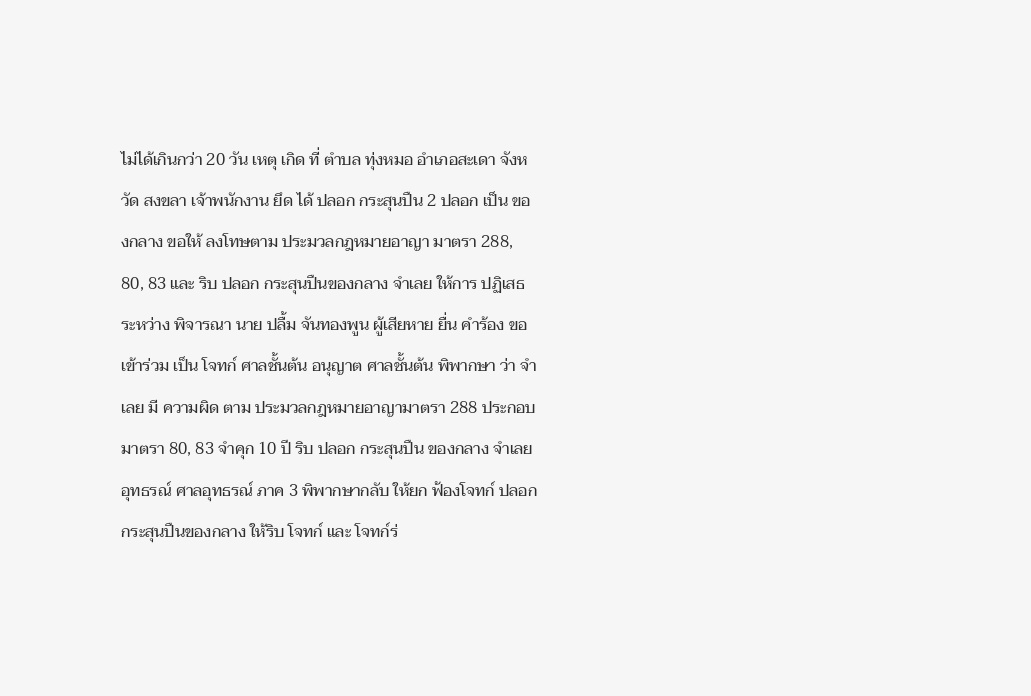ไม่ได้เกินกว่า 20 วัน เหตุ เกิด ที่ ตำบล ทุ่งหมอ อำเภอสะเดา จังหวัด สงขลา เจ้าพนักงาน ยึด ได้ ปลอก กระสุนปืน 2 ปลอก เป็น ของกลาง ขอให้ ลงโทษตาม ประมวลกฎหมายอาญา มาตรา 288, 80, 83 และ ริบ ปลอก กระสุนปืนของกลาง จำเลย ให้การ ปฏิเสธ ระหว่าง พิจารณา นาย ปลื้ม จันทองพูน ผู้เสียหาย ยื่น คำร้อง ขอ เข้าร่วม เป็น โจทก์ ศาลชั้นต้น อนุญาต ศาลชั้นต้น พิพากษา ว่า จำเลย มี ความผิด ตาม ประมวลกฎหมายอาญามาตรา 288 ประกอบ มาตรา 80, 83 จำคุก 10 ปี ริบ ปลอก กระสุนปืน ของกลาง จำเลย อุทธรณ์ ศาลอุทธรณ์ ภาค 3 พิพากษากลับ ให้ยก ฟ้องโจทก์ ปลอก กระสุนปืนของกลาง ให้ริบ โจทก์ และ โจทก์ร่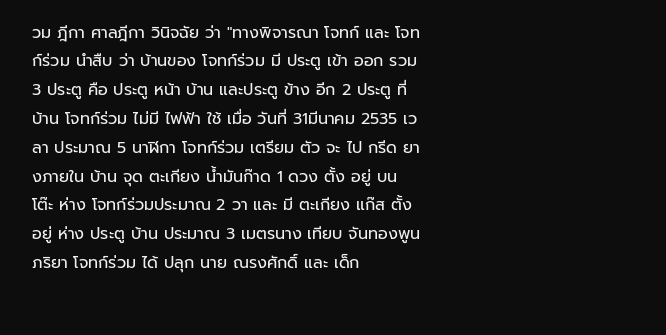วม ฎีกา ศาลฎีกา วินิจฉัย ว่า "ทางพิจารณา โจทก์ และ โจทก์ร่วม นำสืบ ว่า บ้านของ โจทก์ร่วม มี ประตู เข้า ออก รวม 3 ประตู คือ ประตู หน้า บ้าน และประตู ข้าง อีก 2 ประตู ที่ บ้าน โจทก์ร่วม ไม่มี ไฟฟ้า ใช้ เมื่อ วันที่ 31มีนาคม 2535 เวลา ประมาณ 5 นาฬิกา โจทก์ร่วม เตรียม ตัว จะ ไป กรีด ยางภายใน บ้าน จุด ตะเกียง น้ำมันก๊าด 1 ดวง ตั้ง อยู่ บน โต๊ะ ห่าง โจทก์ร่วมประมาณ 2 วา และ มี ตะเกียง แก๊ส ตั้ง อยู่ ห่าง ประตู บ้าน ประมาณ 3 เมตรนาง เทียบ จันทองพูน ภริยา โจทก์ร่วม ได้ ปลุก นาย ณรงศักดิ์ และ เด็ก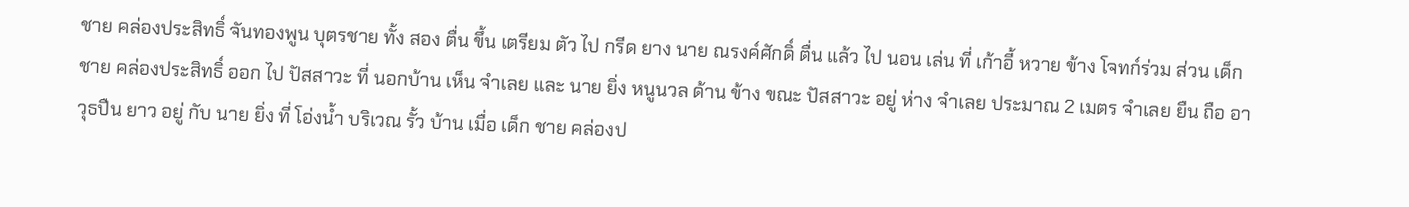ชาย คล่องประสิทธิ์ จันทองพูน บุตรชาย ทั้ง สอง ตื่น ขึ้น เตรียม ตัว ไป กรีด ยาง นาย ณรงค์ศักดิ์ ตื่น แล้ว ไป นอน เล่น ที่ เก้าอี้ หวาย ข้าง โจทก์ร่วม ส่วน เด็ก ชาย คล่องประสิทธิ์ ออก ไป ปัสสาวะ ที่ นอกบ้าน เห็น จำเลย และ นาย ยิ่ง หนูนวล ด้าน ข้าง ขณะ ปัสสาวะ อยู่ ห่าง จำเลย ประมาณ 2 เมตร จำเลย ยืน ถือ อาวุธปืน ยาว อยู่ กับ นาย ยิ่ง ที่ โอ่งน้ำ บริเวณ รั้ว บ้าน เมื่อ เด็ก ชาย คล่องป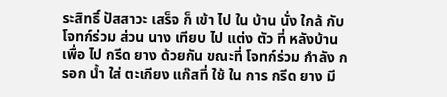ระสิทธิ์ ปัสสาวะ เสร็จ ก็ เข้า ไป ใน บ้าน นั่ง ใกล้ กับ โจทก์ร่วม ส่วน นาง เทียบ ไป แต่ง ตัว ที่ หลังบ้าน เพื่อ ไป กรีด ยาง ด้วยกัน ขณะที่ โจทก์ร่วม กำลัง กรอก น้ำ ใส่ ตะเกียง แก๊สที่ ใช้ ใน การ กรีด ยาง มี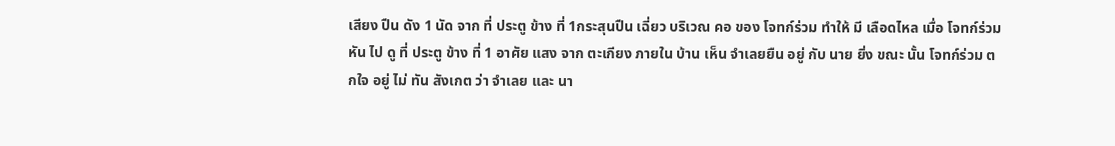เสียง ปืน ดัง 1 นัด จาก ที่ ประตู ข้าง ที่ 1กระสุนปืน เฉี่ยว บริเวณ คอ ของ โจทก์ร่วม ทำให้ มี เลือดไหล เมื่อ โจทก์ร่วมหัน ไป ดู ที่ ประตู ข้าง ที่ 1 อาศัย แสง จาก ตะเกียง ภายใน บ้าน เห็น จำเลยยืน อยู่ กับ นาย ยิ่ง ขณะ นั้น โจทก์ร่วม ตกใจ อยู่ ไม่ ทัน สังเกต ว่า จำเลย และ นา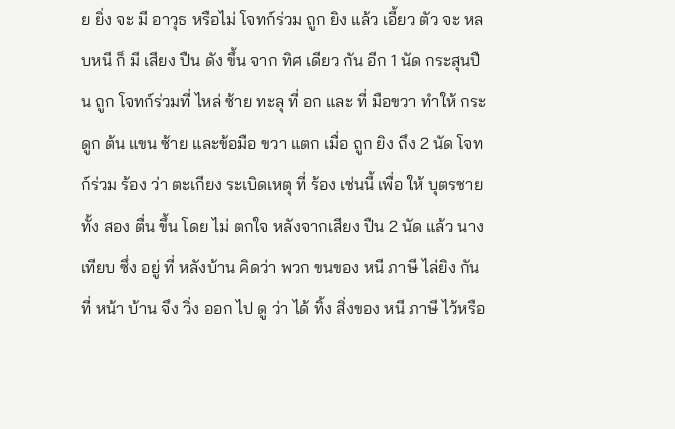ย ยิ่ง จะ มี อาวุธ หรือไม่ โจทก์ร่วม ถูก ยิง แล้ว เอี้ยว ตัว จะ หลบหนี ก็ มี เสียง ปืน ดัง ขึ้น จาก ทิศ เดียว กัน อีก 1 นัด กระสุนปืน ถูก โจทก์ร่วมที่ ไหล่ ซ้าย ทะลุ ที่ อก และ ที่ มือขวา ทำให้ กระดูก ต้น แขน ซ้าย และข้อมือ ขวา แตก เมื่อ ถูก ยิง ถึง 2 นัด โจทก์ร่วม ร้อง ว่า ตะเกียง ระเบิดเหตุ ที่ ร้อง เช่นนี้ เพื่อ ให้ บุตรชาย ทั้ง สอง ตื่น ขึ้น โดย ไม่ ตกใจ หลังจากเสียง ปืน 2 นัด แล้ว นาง เทียบ ซึ่ง อยู่ ที่ หลังบ้าน คิดว่า พวก ขนของ หนี ภาษี ไล่ยิง กัน ที่ หน้า บ้าน จึง วิ่ง ออก ไป ดู ว่า ได้ ทิ้ง สิ่งของ หนี ภาษี ไว้หรือ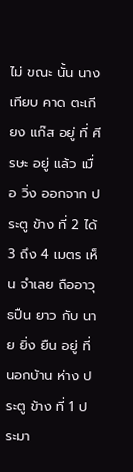ไม่ ขณะ นั้น นาง เทียบ คาด ตะเกียง แก๊ส อยู่ ที่ ศีรษะ อยู่ แล้ว เมื่อ วิ่ง ออกจาก ประตู ข้าง ที่ 2 ได้ 3 ถึง 4 เมตร เห็น จำเลย ถืออาวุธปืน ยาว กับ นาย ยิ่ง ยืน อยู่ ที่ นอกบ้าน ห่าง ประตู ข้าง ที่ 1 ประมา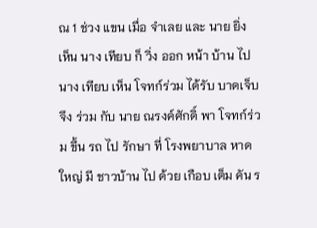ณ 1 ช่วง แขน เมื่อ จำเลย และ นาย ยิ่ง เห็น นาง เทียบ ก็ วิ่ง ออก หน้า บ้าน ไป นาง เทียบ เห็น โจทก์ร่วม ได้รับ บาดเจ็บ จึง ร่วม กับ นาย ณรงค์ศักดิ์ พา โจทก์ร่วม ขึ้น รถ ไป รักษา ที่ โรงพยาบาล หาดใหญ่ มี ชาวบ้าน ไป ด้วย เกือบ เต็ม คัน ร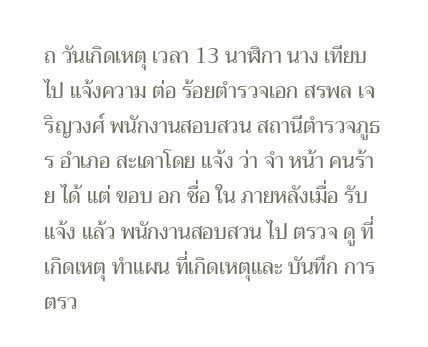ถ วันเกิดเหตุ เวลา 13 นาฬิกา นาง เทียบ ไป แจ้งความ ต่อ ร้อยตำรวจเอก สรพล เจริญวงศ์ พนักงานสอบสวน สถานีตำรวจภูธร อำเภอ สะเดาโดย แจ้ง ว่า จำ หน้า คนร้าย ได้ แต่ ขอบ อก ชื่อ ใน ภายหลังเมื่อ รับ แจ้ง แล้ว พนักงานสอบสวน ไป ตรวจ ดู ที่เกิดเหตุ ทำแผน ที่เกิดเหตุและ บันทึก การ ตรว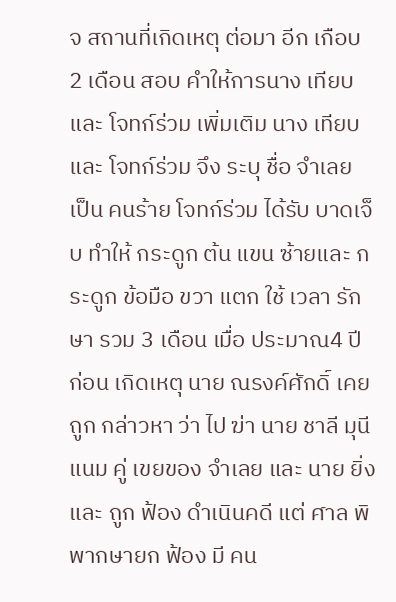จ สถานที่เกิดเหตุ ต่อมา อีก เกือบ 2 เดือน สอบ คำให้การนาง เทียบ และ โจทก์ร่วม เพิ่มเติม นาง เทียบ และ โจทก์ร่วม จึง ระบุ ชื่อ จำเลย เป็น คนร้าย โจทก์ร่วม ได้รับ บาดเจ็บ ทำให้ กระดูก ต้น แขน ซ้ายและ กระดูก ข้อมือ ขวา แตก ใช้ เวลา รักษา รวม 3 เดือน เมื่อ ประมาณ4 ปี ก่อน เกิดเหตุ นาย ณรงค์ศักดิ์ เคย ถูก กล่าวหา ว่า ไป ฆ่า นาย ชาลี มุนีแนม คู่ เขยของ จำเลย และ นาย ยิ่ง และ ถูก ฟ้อง ดำเนินคดี แต่ ศาล พิพากษายก ฟ้อง มี คน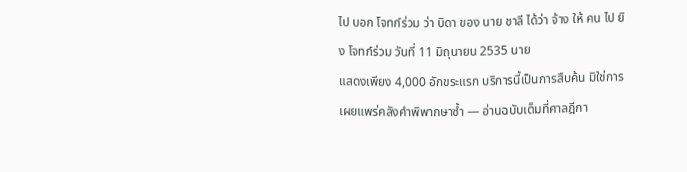ไป บอก โจทก์ร่วม ว่า บิดา ของ นาย ชาลี ได้ว่า จ้าง ให้ คน ไป ยิง โจทก์ร่วม วันที่ 11 มิถุนายน 2535 นาย
แสดงเพียง 4,000 อักขระแรก บริการนี้เป็นการสืบค้น มิใช่การเผยแพร่คลังคำพิพากษาซ้ำ — อ่านฉบับเต็มที่ศาลฎีกา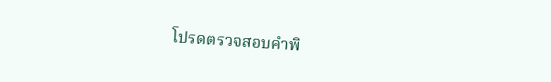โปรดตรวจสอบคำพิ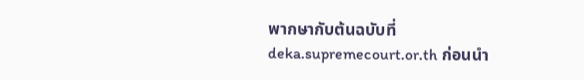พากษากับต้นฉบับที่ deka.supremecourt.or.th ก่อนนำ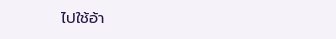ไปใช้อ้า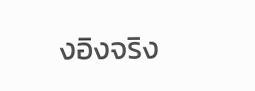งอิงจริง